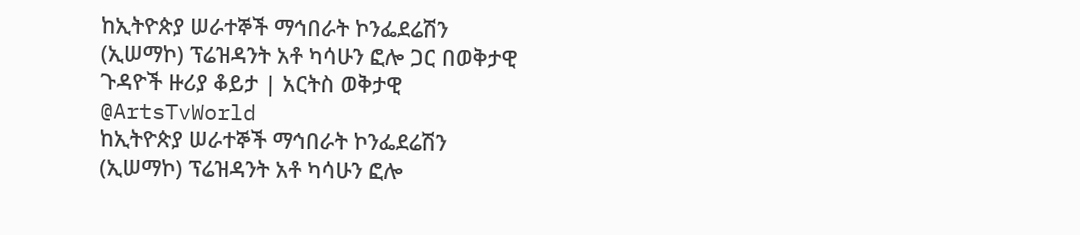ከኢትዮጵያ ሠራተኞች ማኅበራት ኮንፌደሬሽን (ኢሠማኮ) ፕሬዝዳንት አቶ ካሳሁን ፎሎ ጋር በወቅታዊ ጉዳዮች ዙሪያ ቆይታ | አርትስ ወቅታዊ @ArtsTvWorld
ከኢትዮጵያ ሠራተኞች ማኅበራት ኮንፌደሬሽን (ኢሠማኮ) ፕሬዝዳንት አቶ ካሳሁን ፎሎ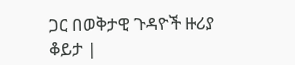ጋር በወቅታዊ ጉዳዮች ዙሪያ ቆይታ |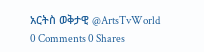አርትስ ወቅታዊ @ArtsTvWorld
0 Comments 0 Shares